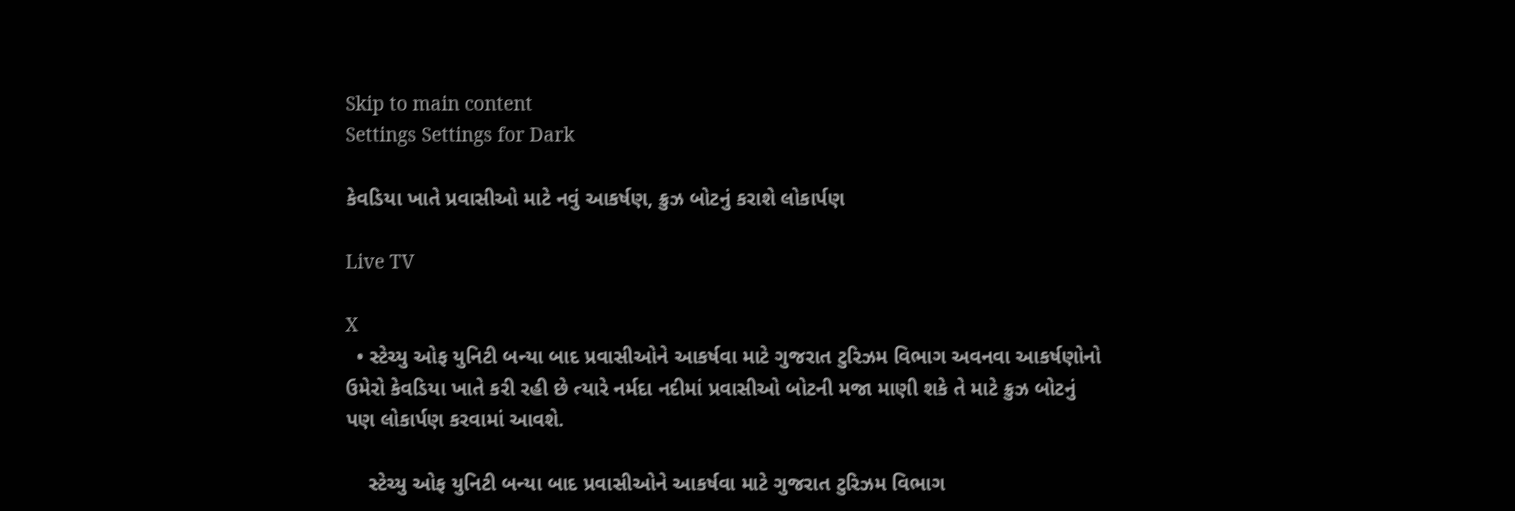Skip to main content
Settings Settings for Dark

કેવડિયા ખાતે પ્રવાસીઓ માટે નવું આકર્ષણ, ક્રુઝ બોટનું કરાશે લોકાર્પણ

Live TV

X
  • સ્ટેચ્યુ ઓફ યુનિટી બન્યા બાદ પ્રવાસીઓને આકર્ષવા માટે ગુજરાત ટુરિઝમ વિભાગ અવનવા આકર્ષણોનો ઉમેરો કેવડિયા ખાતે કરી રહી છે ત્યારે નર્મદા નદીમાં પ્રવાસીઓ બોટની મજા માણી શકે તે માટે ક્રુઝ બોટનું પણ લોકાર્પણ કરવામાં આવશે.

    સ્ટેચ્યુ ઓફ યુનિટી બન્યા બાદ પ્રવાસીઓને આકર્ષવા માટે ગુજરાત ટુરિઝમ વિભાગ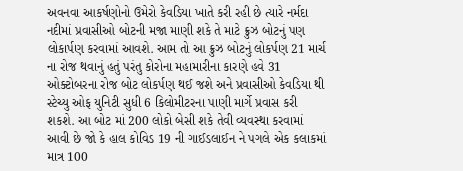અવનવા આકર્ષણોનો ઉમેરો કેવડિયા ખાતે કરી રહી છે ત્યારે નર્મદા નદીમાં પ્રવાસીઓ બોટની મજા માણી શકે તે માટે ક્રુઝ બોટનું પણ લોકાર્પણ કરવામાં આવશે. આમ તો આ ક્રુઝ બોટનું લોકર્પણ 21 માર્ચ ના રોજ થવાનું હતું પરંતુ કોરોના મહામારીના કારણે હવે 31 ઓક્ટોબરના રોજ બોટ લોકર્પણ થઈ જશે અને પ્રવાસીઓ કેવડિયા થી સ્ટેચ્યુ ઓફ યુનિટી સુધી 6 કિલોમીટરના પાણી માર્ગે પ્રવાસ કરી શકશે. આ બોટ માં 200 લોકો બેસી શકે તેવી વ્યવસ્થા કરવામાં આવી છે જો કે હાલ કોવિડ 19 ની ગાઈડલાઈન ને પગલે એક કલાકમાં માત્ર 100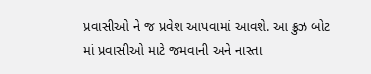પ્રવાસીઓ ને જ પ્રવેશ આપવામાં આવશે. આ ક્રુઝ બોટ માં પ્રવાસીઓ માટે જમવાની અને નાસ્તા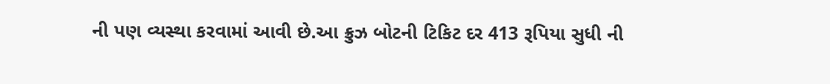ની પણ વ્યસ્થા કરવામાં આવી છે.આ ક્રુઝ બોટની ટિકિટ દર 413 રૂપિયા સુધી ની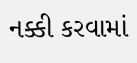નક્કી કરવામાં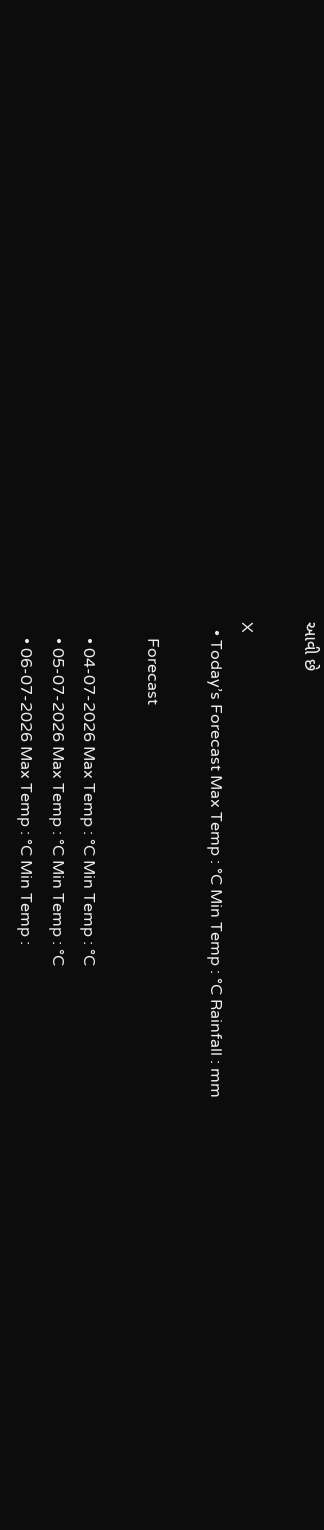આવી છે

X
  • Today’s Forecast Max Temp : °C Min Temp : °C Rainfall : mm

    Forecast

    • 04-07-2026 Max Temp : °C Min Temp : °C
    • 05-07-2026 Max Temp : °C Min Temp : °C
    • 06-07-2026 Max Temp : °C Min Temp :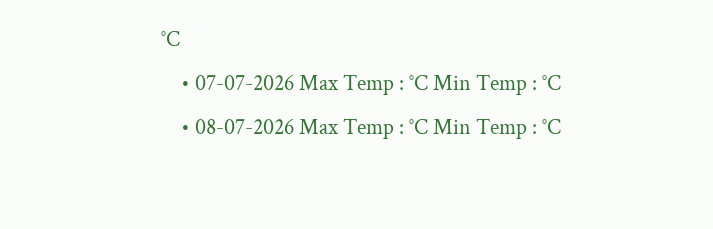°C
    • 07-07-2026 Max Temp : °C Min Temp : °C
    • 08-07-2026 Max Temp : °C Min Temp : °C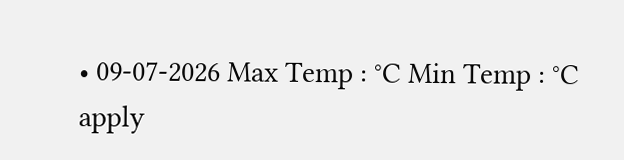• 09-07-2026 Max Temp : °C Min Temp : °C
apply